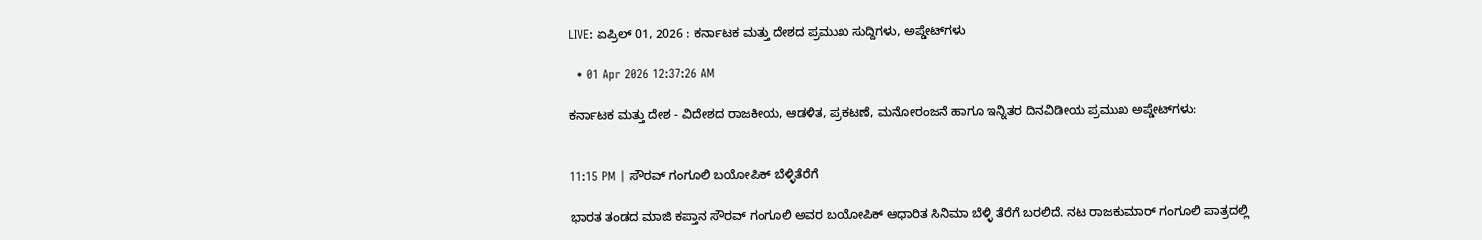LIVE: ಏಪ್ರಿಲ್ 01, 2026 : ಕರ್ನಾಟಕ ಮತ್ತು ದೇಶದ ಪ್ರಮುಖ ಸುದ್ದಿಗಳು, ಅಪ್ಡೇಟ್‌ಗಳು

  • 01 Apr 2026 12:37:26 AM

ಕರ್ನಾಟಕ ಮತ್ತು ದೇಶ - ವಿದೇಶದ ರಾಜಕೀಯ, ಆಡಳಿತ, ಪ್ರಕಟಣೆ, ಮನೋರಂಜನೆ ಹಾಗೂ ಇನ್ನಿತರ ದಿನವಿಡೀಯ ಪ್ರಮುಖ ಅಪ್ಡೇಟ್‌ಗಳು:


11:15 PM | ಸೌರವ್ ಗಂಗೂಲಿ ಬಯೋಪಿಕ್ ಬೆಳ್ಳಿತೆರೆಗೆ

ಭಾರತ ತಂಡದ ಮಾಜಿ ಕಪ್ತಾನ ಸೌರವ್ ಗಂಗೂಲಿ ಅವರ ಬಯೋಪಿಕ್ ಆಧಾರಿತ ಸಿನಿಮಾ ಬೆಳ್ಳಿ ತೆರೆಗೆ ಬರಲಿದೆ. ನಟ ರಾಜಕುಮಾರ್ ಗಂಗೂಲಿ ಪಾತ್ರದಲ್ಲಿ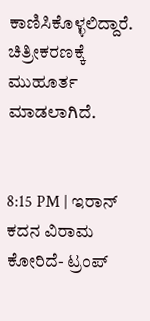ಕಾಣಿಸಿಕೊಳ್ಳಲಿದ್ದಾರೆ. ಚಿತ್ರೀಕರಣಕ್ಕೆ ಮುಹೂರ್ತ ಮಾಡಲಾಗಿದೆ.


8:15 PM | ಇರಾನ್ ಕದನ ವಿರಾಮ ಕೋರಿದೆ- ಟ್ರಂಪ್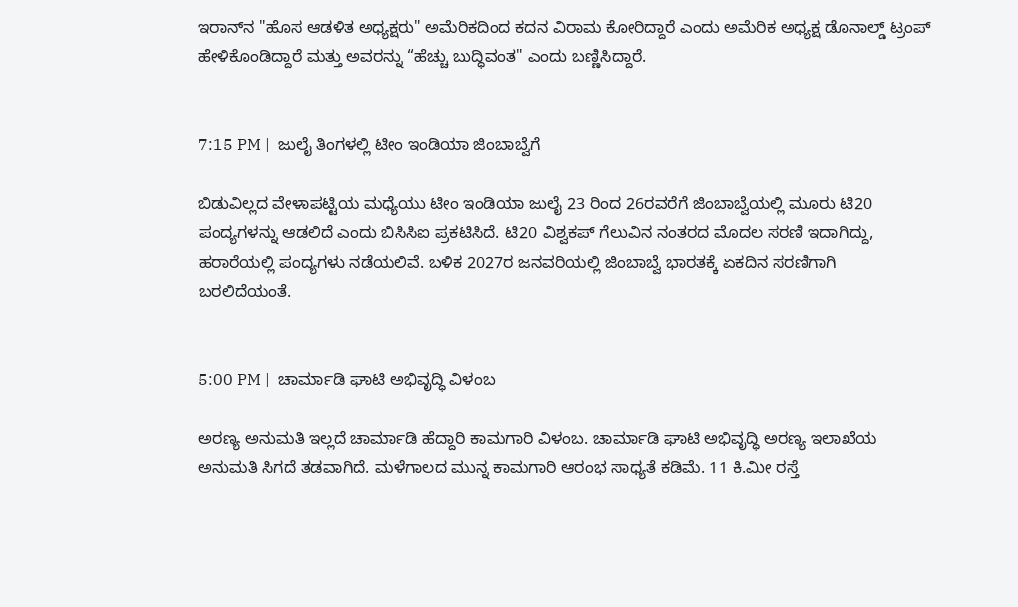ಇರಾನ್‌ನ "ಹೊಸ ಆಡಳಿತ ಅಧ್ಯಕ್ಷರು" ಅಮೆರಿಕದಿಂದ ಕದನ ವಿರಾಮ ಕೋರಿದ್ದಾರೆ ಎಂದು ಅಮೆರಿಕ ಅಧ್ಯಕ್ಷ ಡೊನಾಲ್ಡ್ ಟ್ರಂಪ್ ಹೇಳಿಕೊಂಡಿದ್ದಾರೆ ಮತ್ತು ಅವರನ್ನು “ಹೆಚ್ಚು ಬುದ್ಧಿವಂತ" ಎಂದು ಬಣ್ಣಿಸಿದ್ದಾರೆ.


7:15 PM |  ಜುಲೈ ತಿಂಗಳಲ್ಲಿ ಟೀಂ ಇಂಡಿಯಾ ಜಿಂಬಾಬ್ವೆಗೆ

ಬಿಡುವಿಲ್ಲದ ವೇಳಾಪಟ್ಟಿಯ ಮಧ್ಯೆಯು ಟೀಂ ಇಂಡಿಯಾ ಜುಲೈ 23 ರಿಂದ 26ರವರೆಗೆ ಜಿಂಬಾಬ್ವೆಯಲ್ಲಿ ಮೂರು ಟಿ20 ಪಂದ್ಯಗಳನ್ನು ಆಡಲಿದೆ ಎಂದು ಬಿಸಿಸಿಐ ಪ್ರಕಟಿಸಿದೆ. ಟಿ20 ವಿಶ್ವಕಪ್ ಗೆಲುವಿನ ನಂತರದ ಮೊದಲ ಸರಣಿ ಇದಾಗಿದ್ದು, ಹರಾರೆಯಲ್ಲಿ ಪಂದ್ಯಗಳು ನಡೆಯಲಿವೆ. ಬಳಿಕ 2027ರ ಜನವರಿಯಲ್ಲಿ ಜಿಂಬಾಬ್ವೆ ಭಾರತಕ್ಕೆ ಏಕದಿನ ಸರಣಿಗಾಗಿ ಬರಲಿದೆಯಂತೆ.


5:00 PM |  ಚಾರ್ಮಾಡಿ ಘಾಟಿ ಅಭಿವೃದ್ಧಿ ವಿಳಂಬ

ಅರಣ್ಯ ಅನುಮತಿ ಇಲ್ಲದೆ ಚಾರ್ಮಾಡಿ ಹೆದ್ದಾರಿ ಕಾಮಗಾರಿ ವಿಳಂಬ. ಚಾರ್ಮಾಡಿ ಘಾಟಿ ಅಭಿವೃದ್ಧಿ ಅರಣ್ಯ ಇಲಾಖೆಯ ಅನುಮತಿ ಸಿಗದೆ ತಡವಾಗಿದೆ. ಮಳೆಗಾಲದ ಮುನ್ನ ಕಾಮಗಾರಿ ಆರಂಭ ಸಾಧ್ಯತೆ ಕಡಿಮೆ. 11 ಕಿ.ಮೀ ರಸ್ತೆ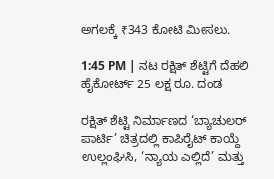ಅಗಲಕ್ಕೆ ₹343 ಕೋಟಿ ಮೀಸಲು.

1:45 PM | ನಟ ರಕ್ಷಿತ್‍ ಶೆಟ್ಟಿಗೆ ದೆಹಲಿ ಹೈಕೋರ್ಟ್ 25 ಲಕ್ಷ ರೂ. ದಂಡ

ರಕ್ಷಿತ್‍ ಶೆಟ್ಟಿ ನಿರ್ಮಾಣದ ‘ಬ್ಯಾಚುಲರ್ ಪಾರ್ಟಿ’ ಚಿತ್ರದಲ್ಲಿ ಕಾಪಿರೈಟ್‍ ಕಾಯ್ದೆ ಉಲ್ಲಂಘಿಸಿ, ‘ನ್ಯಾಯ ಎಲ್ಲಿದೆ’ ಮತ್ತು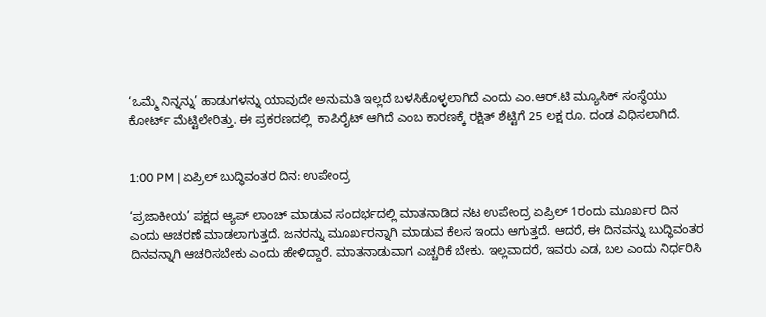‘ಒಮ್ಮೆ ನಿನ್ನನ್ನು’ ಹಾಡುಗಳನ್ನು ಯಾವುದೇ ಅನುಮತಿ ಇಲ್ಲದೆ ಬಳಸಿಕೊಳ್ಳಲಾಗಿದೆ ಎಂದು ಎಂ.ಆರ್.ಟಿ ಮ್ಯೂಸಿಕ್‍ ಸಂಸ್ಥೆಯು ಕೋರ್ಟ್ ಮೆಟ್ಟಿಲೇರಿತ್ತು. ಈ ಪ್ರಕರಣದಲ್ಲಿ  ಕಾಪಿರೈಟ್ ಆಗಿದೆ ಎಂಬ ಕಾರಣಕ್ಕೆ ರಕ್ಷಿತ್‍ ಶೆಟ್ಟಿಗೆ 25 ಲಕ್ಷ ರೂ. ದಂಡ ವಿಧಿಸಲಾಗಿದೆ.


1:00 PM | ಏಪ್ರಿಲ್ ಬುದ್ಧಿವಂತರ ದಿನ: ಉಪೇಂದ್ರ

‘ಪ್ರಜಾಕೀಯ’ ಪಕ್ಷದ ಆ್ಯಪ್ ಲಾಂಚ್ ಮಾಡುವ ಸಂದರ್ಭದಲ್ಲಿ ಮಾತನಾಡಿದ ನಟ ಉಪೇಂದ್ರ ಏಪ್ರಿಲ್ 1ರಂದು ಮೂರ್ಖರ ದಿನ ಎಂದು ಆಚರಣೆ ಮಾಡಲಾಗುತ್ತದೆ. ಜನರನ್ನು ಮೂರ್ಖರನ್ನಾಗಿ ಮಾಡುವ ಕೆಲಸ ಇಂದು ಆಗುತ್ತದೆ. ಆದರೆ, ಈ ದಿನವನ್ನು ಬುದ್ಧಿವಂತರ ದಿನವನ್ನಾಗಿ ಆಚರಿಸಬೇಕು ಎಂದು ಹೇಳಿದ್ದಾರೆ. ಮಾತನಾಡುವಾಗ ಎಚ್ಚರಿಕೆ ಬೇಕು. ಇಲ್ಲವಾದರೆ, ಇವರು ಎಡ, ಬಲ ಎಂದು ನಿರ್ಧರಿಸಿ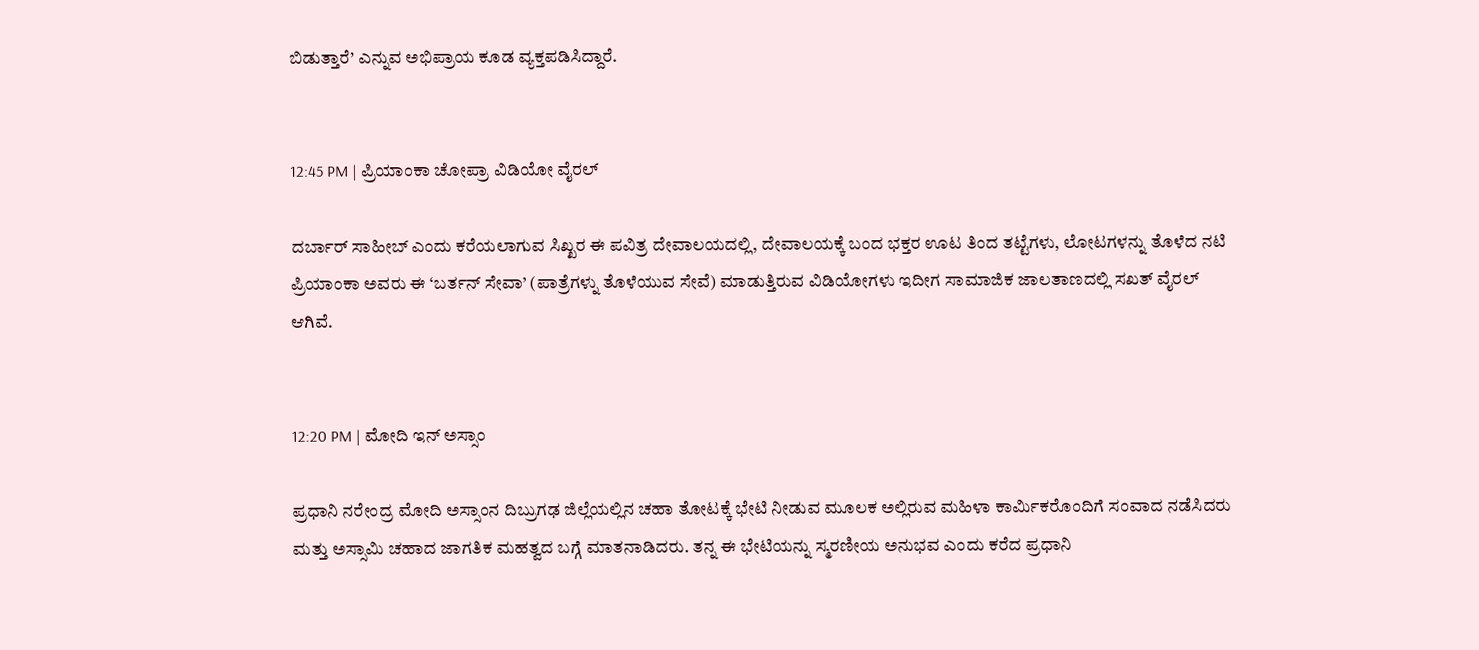ಬಿಡುತ್ತಾರೆ’ ಎನ್ನುವ ಅಭಿಪ್ರಾಯ ಕೂಡ ವ್ಯಕ್ತಪಡಿಸಿದ್ದಾರೆ.


12:45 PM | ಪ್ರಿಯಾಂಕಾ ಚೋಪ್ರಾ ವಿಡಿಯೋ ವೈರಲ್

ದರ್ಬಾರ್ ಸಾಹೀಬ್ ಎಂದು ಕರೆಯಲಾಗುವ ಸಿಖ್ಖರ ಈ ಪವಿತ್ರ ದೇವಾಲಯದಲ್ಲಿ, ದೇವಾಲಯಕ್ಕೆ ಬಂದ ಭಕ್ತರ ಊಟ ತಿಂದ ತಟ್ಟೆಗಳು, ಲೋಟಗಳನ್ನು ತೊಳೆದ ನಟಿ ಪ್ರಿಯಾಂಕಾ ಅವರು ಈ ‘ಬರ್ತನ್ ಸೇವಾ’ (ಪಾತ್ರೆಗಳ್ನು ತೊಳೆಯುವ ಸೇವೆ) ಮಾಡುತ್ತಿರುವ ವಿಡಿಯೋಗಳು ಇದೀಗ ಸಾಮಾಜಿಕ ಜಾಲತಾಣದಲ್ಲಿ ಸಖತ್ ವೈರಲ್ ಆಗಿವೆ.


12:20 PM | ಮೋದಿ ಇನ್ ಅಸ್ಸಾಂ

ಪ್ರಧಾನಿ ನರೇಂದ್ರ ಮೋದಿ ಅಸ್ಸಾಂನ ದಿಬ್ರುಗಢ ಜಿಲ್ಲೆಯಲ್ಲಿನ ಚಹಾ ತೋಟಕ್ಕೆ ಭೇಟಿ ನೀಡುವ ಮೂಲಕ ಅಲ್ಲಿರುವ ಮಹಿಳಾ ಕಾರ್ಮಿಕರೊಂದಿಗೆ ಸಂವಾದ ನಡೆಸಿದರು ಮತ್ತು ಅಸ್ಸಾಮಿ ಚಹಾದ ಜಾಗತಿಕ ಮಹತ್ವದ ಬಗ್ಗೆ ಮಾತನಾಡಿದರು. ತನ್ನ ಈ ಭೇಟಿಯನ್ನು ಸ್ಮರಣೀಯ ಅನುಭವ ಎಂದು ಕರೆದ ಪ್ರಧಾನಿ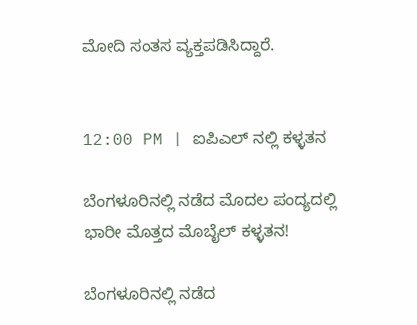ಮೋದಿ ಸಂತಸ ವ್ಯಕ್ತಪಡಿಸಿದ್ದಾರೆ.


12:00 PM | ಐಪಿಎಲ್ ನಲ್ಲಿ ಕಳ್ಳತನ

ಬೆಂಗಳೂರಿನಲ್ಲಿ ನಡೆದ ಮೊದಲ ಪಂದ್ಯದಲ್ಲಿ ಭಾರೀ ಮೊತ್ತದ ಮೊಬೈಲ್ ಕಳ್ಳತನ!

ಬೆಂಗಳೂರಿನಲ್ಲಿ ನಡೆದ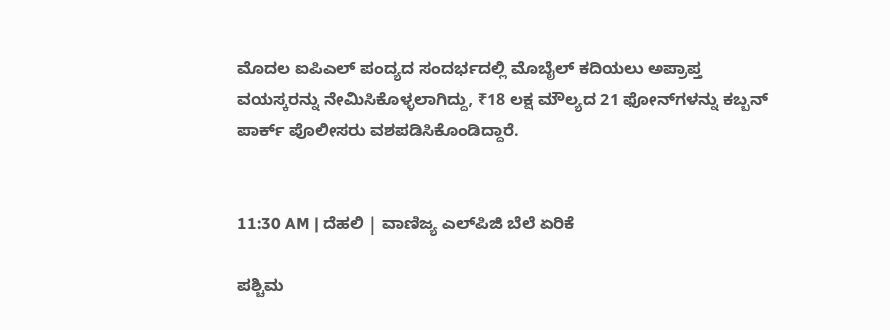ಮೊದಲ ಐಪಿಎಲ್ ಪಂದ್ಯದ ಸಂದರ್ಭದಲ್ಲಿ ಮೊಬೈಲ್ ಕದಿಯಲು ಅಪ್ರಾಪ್ತ ವಯಸ್ಕರನ್ನು ನೇಮಿಸಿಕೊಳ್ಳಲಾಗಿದ್ದು, ₹18 ಲಕ್ಷ ಮೌಲ್ಯದ 21 ಫೋನ್‌ಗಳನ್ನು ಕಬ್ಬನ್ ಪಾರ್ಕ್ ಪೊಲೀಸರು ವಶಪಡಿಸಿಕೊಂಡಿದ್ದಾರೆ.


11:30 AM | ದೆಹಲಿ | ವಾಣಿಜ್ಯ ಎಲ್‌ಪಿಜಿ ಬೆಲೆ ಏರಿಕೆ

ಪಶ್ಚಿಮ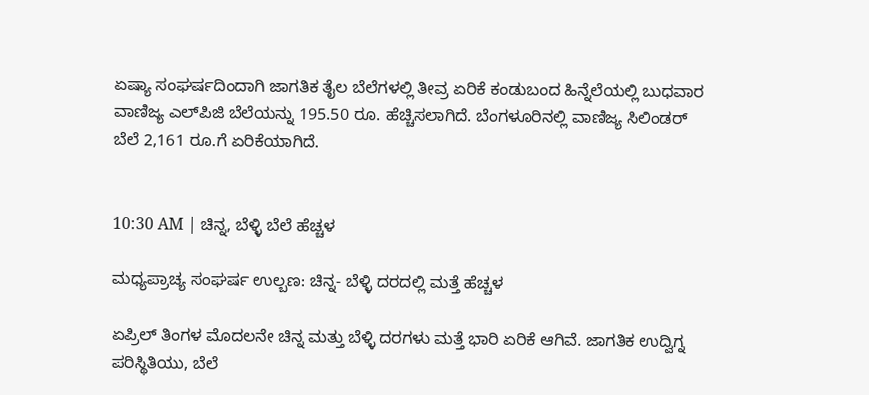ಏಷ್ಯಾ ಸಂಘರ್ಷದಿಂದಾಗಿ ಜಾಗತಿಕ ತೈಲ ಬೆಲೆಗಳಲ್ಲಿ ತೀವ್ರ ಏರಿಕೆ ಕಂಡುಬಂದ ಹಿನ್ನೆಲೆಯಲ್ಲಿ ಬುಧವಾರ ವಾಣಿಜ್ಯ ಎಲ್‌ಪಿಜಿ ಬೆಲೆಯನ್ನು 195.50 ರೂ. ಹೆಚ್ಚಿಸಲಾಗಿದೆ. ಬೆಂಗಳೂರಿನಲ್ಲಿ ವಾಣಿಜ್ಯ ಸಿಲಿಂಡರ್ ಬೆಲೆ 2,161 ರೂ.ಗೆ ಏರಿಕೆಯಾಗಿದೆ.


10:30 AM | ಚಿನ್ನ, ಬೆಳ್ಳಿ ಬೆಲೆ ಹೆಚ್ಚಳ

ಮಧ್ಯಪ್ರಾಚ್ಯ ಸಂಘರ್ಷ ಉಲ್ಬಣ: ಚಿನ್ನ- ಬೆಳ್ಳಿ ದರದಲ್ಲಿ ಮತ್ತೆ ಹೆಚ್ಚಳ

ಏಪ್ರಿಲ್ ತಿಂಗಳ ಮೊದಲನೇ ಚಿನ್ನ ಮತ್ತು ಬೆಳ್ಳಿ ದರಗಳು ಮತ್ತೆ ಭಾರಿ ಏರಿಕೆ ಆಗಿವೆ. ಜಾಗತಿಕ ಉದ್ವಿಗ್ನ ಪರಿಸ್ಥಿತಿಯು, ಬೆಲೆ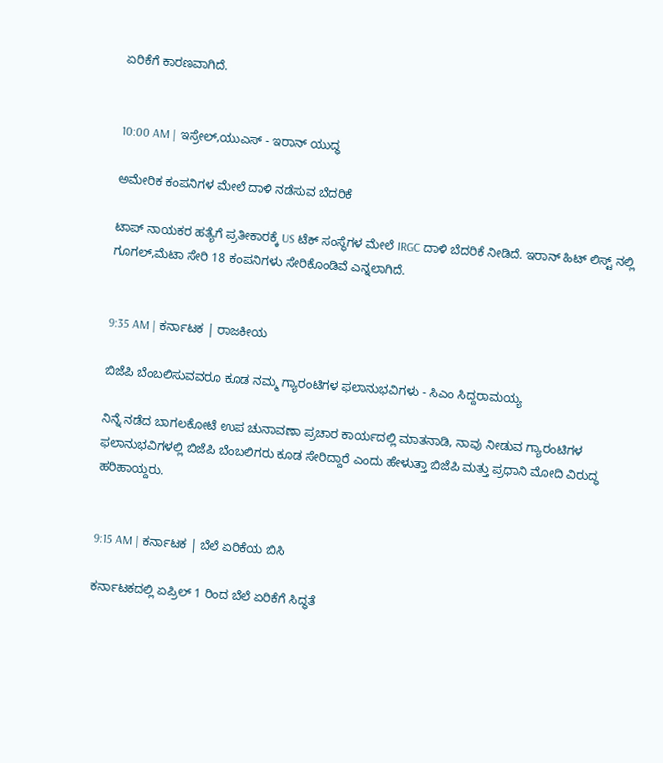ಏರಿಕೆಗೆ ಕಾರಣವಾಗಿದೆ.


10:00 AM | ಇಸ್ರೇಲ್,ಯುಎಸ್ - ಇರಾನ್ ಯುದ್ಧ

ಅಮೇರಿಕ ಕಂಪನಿಗಳ ಮೇಲೆ ದಾಳಿ ನಡೆಸುವ ಬೆದರಿಕೆ

ಟಾಪ್ ನಾಯಕರ ಹತ್ಯೆಗೆ ಪ್ರತೀಕಾರಕ್ಕೆ US ಟೆಕ್ ಸಂಸ್ಥೆಗಳ ಮೇಲೆ IRGC ದಾಳಿ ಬೆದರಿಕೆ ನೀಡಿದೆ. ಇರಾನ್‌ ಹಿಟ್‌ ಲಿಸ್ಟ್‌ ನಲ್ಲಿ ಗೂಗಲ್‌,ಮೆಟಾ ಸೇರಿ 18 ಕಂಪನಿಗಳು ಸೇರಿಕೊಂಡಿವೆ ಎನ್ನಲಾಗಿದೆ.


9:35 AM | ಕರ್ನಾಟಕ | ರಾಜಕೀಯ

ಬಿಜೆಪಿ ಬೆಂಬಲಿಸುವವರೂ ಕೂಡ ನಮ್ಮ ಗ್ಯಾರಂಟಿಗಳ ಫಲಾನುಭವಿಗಳು - ಸಿಎಂ ಸಿದ್ದರಾಮಯ್ಯ

ನಿನ್ನೆ ನಡೆದ ಬಾಗಲಕೋಟೆ ಉಪ ಚುನಾವಣಾ ಪ್ರಚಾರ ಕಾರ್ಯದಲ್ಲಿ ಮಾತನಾಡಿ, ನಾವು ನೀಡುವ ಗ್ಯಾರಂಟಿಗಳ ಫಲಾನುಭವಿಗಳಲ್ಲಿ ಬಿಜೆಪಿ ಬೆಂಬಲಿಗರು ಕೂಡ ಸೇರಿದ್ದಾರೆ ಎಂದು ಹೇಳುತ್ತಾ ಬಿಜೆಪಿ ಮತ್ತು ಪ್ರಧಾನಿ ಮೋದಿ ವಿರುದ್ಧ ಹರಿಹಾಯ್ದರು.


9:15 AM | ಕರ್ನಾಟಕ | ಬೆಲೆ ಏರಿಕೆಯ ಬಿಸಿ

ಕರ್ನಾಟಕದಲ್ಲಿ ಏಪ್ರಿಲ್ 1 ರಿಂದ ಬೆಲೆ ಏರಿಕೆಗೆ ಸಿದ್ಧತೆ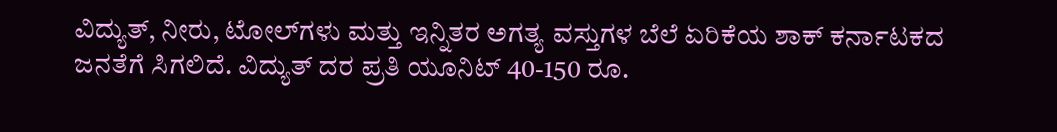ವಿದ್ಯುತ್, ನೀರು, ಟೋಲ್‌ಗಳು ಮತ್ತು ಇನ್ನಿತರ ಅಗತ್ಯ ವಸ್ತುಗಳ ಬೆಲೆ ಏರಿಕೆಯ ಶಾಕ್ ಕರ್ನಾಟಕದ ಜನತೆಗೆ ಸಿಗಲಿದೆ. ವಿದ್ಯುತ್ ದರ ಪ್ರತಿ ಯೂನಿಟ್ 40-150 ರೂ.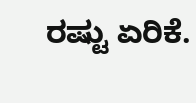ರಷ್ಟು ಏರಿಕೆ.